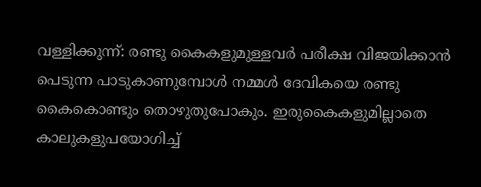വള്ളിക്കുന്ന്: രണ്ടു കൈകളുമുള്ളവർ പരീക്ഷ വിജയിക്കാൻ പെടുന്ന പാടുകാണുമ്പോൾ നമ്മൾ ദേവികയെ രണ്ടു കൈകൊണ്ടും തൊഴുതുപോകും. ഇരുകൈകളുമില്ലാതെ കാലുകളുപയോഗിച്ച്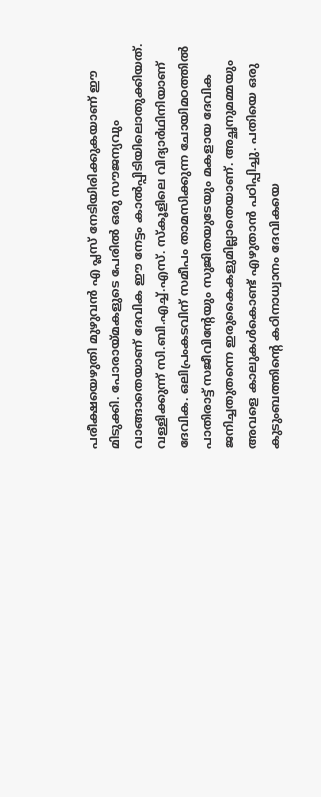പരീക്ഷയെഴുതി മുഴുവൻ എ പ്ലസ് നേടിയിരിക്കുകയാണ് ഈ മിടുക്കി. പോരായ്മകളുടെ പേരിൽ ഒരു സൗജന്യവും വാങ്ങാതെയാണ് ദേവിക ഈ നേട്ടം കാൽപ്പിടിയിലൊതുക്കിയത്. വള്ളിക്കുന്ന് സി.ബി.എച്ച്.എസ്. സ്കൂളിലെ വിദ്യാർഥിനിയാണ് ദേവിക. ഒലിപ്രംകടവിന് സമീപം താമസിക്കുന്ന ചോയിമഠത്തിൽ പാതിരാട്ട് സജീവിന്റേയും സുജിതയുടേയും മകളായ ദേവിക ജനിച്ചതുതന്നെ ഇരുകൈകളുമില്ലാതെയാണ്. അച്ഛനുമമ്മയും അവളെ കാലുകൾകൊണ്ട് എഴുതാൻ പഠിപ്പിച്ചു. പതിയെ ഒരു കുടുംബത്തിന്റെ കഠിനാധ്വാനം ദേവികയെ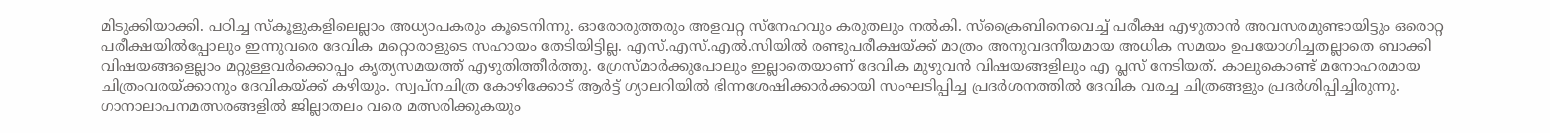മിടുക്കിയാക്കി. പഠിച്ച സ്കൂളുകളിലെല്ലാം അധ്യാപകരും കൂടെനിന്നു. ഓരോരുത്തരും അളവറ്റ സ്നേഹവും കരുതലും നൽകി. സ്ക്രൈബിനെവെച്ച് പരീക്ഷ എഴുതാൻ അവസരമുണ്ടായിട്ടും ഒരൊറ്റ പരീക്ഷയിൽപ്പോലും ഇന്നുവരെ ദേവിക മറ്റൊരാളുടെ സഹായം തേടിയിട്ടില്ല. എസ്.എസ്.എൽ.സിയിൽ രണ്ടുപരീക്ഷയ്ക്ക് മാത്രം അനുവദനീയമായ അധിക സമയം ഉപയോഗിച്ചതല്ലാതെ ബാക്കി വിഷയങ്ങളെല്ലാം മറ്റുള്ളവർക്കൊപ്പം കൃത്യസമയത്ത് എഴുതിത്തീർത്തു. ഗ്രേസ്മാർക്കുപോലും ഇല്ലാതെയാണ് ദേവിക മുഴുവൻ വിഷയങ്ങളിലും എ പ്ലസ് നേടിയത്. കാലുകൊണ്ട് മനോഹരമായ ചിത്രംവരയ്ക്കാനും ദേവികയ്ക്ക് കഴിയും. സ്വപ്നചിത്ര കോഴിക്കോട് ആർട്ട് ഗ്യാലറിയിൽ ഭിന്നശേഷിക്കാർക്കായി സംഘടിപ്പിച്ച പ്രദർശനത്തിൽ ദേവിക വരച്ച ചിത്രങ്ങളും പ്രദർശിപ്പിച്ചിരുന്നു. ഗാനാലാപനമത്സരങ്ങളിൽ ജില്ലാതലം വരെ മത്സരിക്കുകയും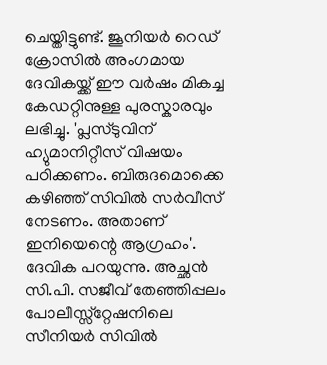ചെയ്തിട്ടുണ്ട്. ജൂനിയർ റെഡ് ക്രോസിൽ അംഗമായ ദേവികയ്ക്ക് ഈ വർഷം മികച്ച കേഡറ്റിനുള്ള പുരസ്കാരവും ലഭിച്ചു. 'പ്ലസ്ടുവിന് ഹ്യുമാനിറ്റീസ് വിഷയം പഠിക്കണം. ബിരുദമൊക്കെ കഴിഞ്ഞ് സിവിൽ സർവീസ് നേടണം. അതാണ് ഇനിയെന്റെ ആഗ്രഹം'. ദേവിക പറയുന്നു. അച്ഛൻ സി.പി. സജീവ് തേഞ്ഞിപ്പലം പോലീസ്സ്റ്റേഷനിലെ സീനിയർ സിവിൽ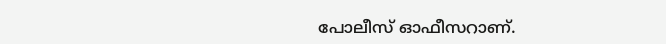പോലീസ് ഓഫീസറാണ്.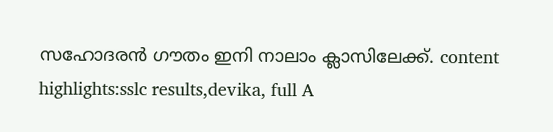സഹോദരൻ ഗൗതം ഇനി നാലാം ക്ലാസിലേക്ക്. content highlights:sslc results,devika, full A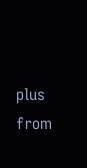plus
from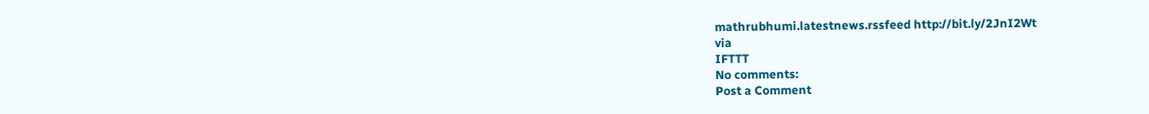mathrubhumi.latestnews.rssfeed http://bit.ly/2JnI2Wt
via
IFTTT
No comments:
Post a Comment